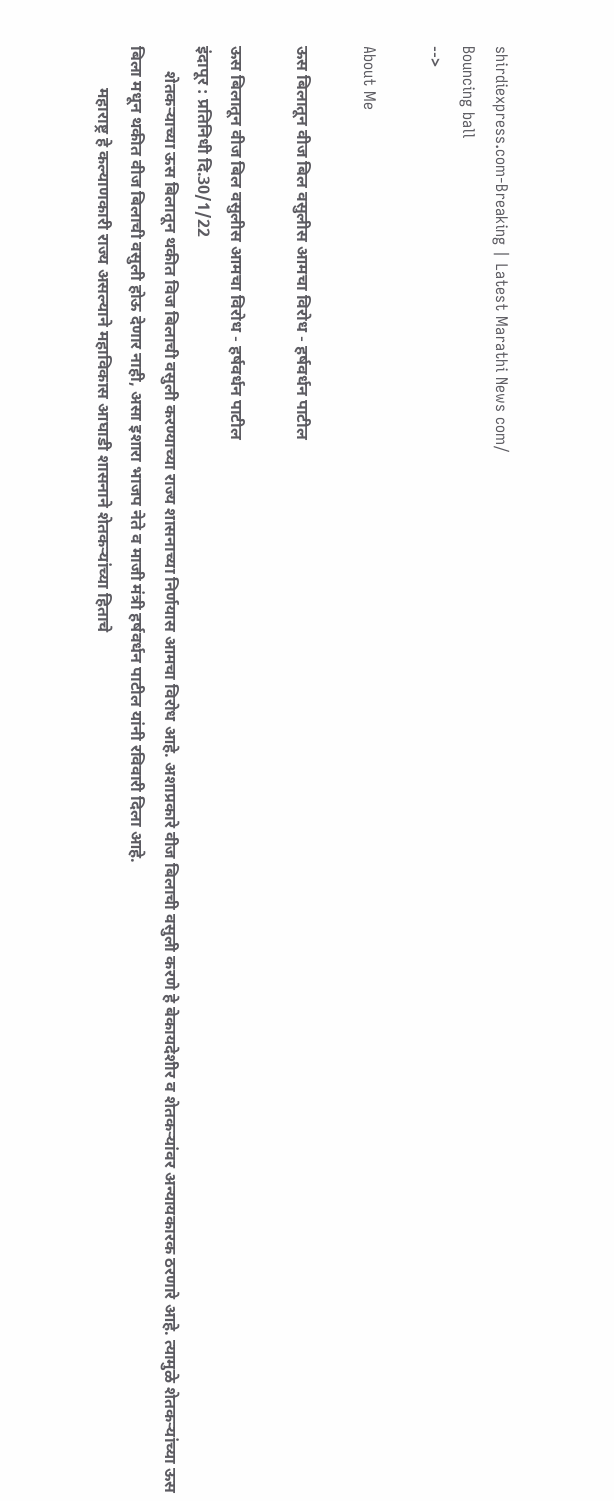shirdiexpress.com-Breaking | Latest Marathi News com/
Bouncing ball
-->

About Me

ऊस बिलातून वीज बिल वसुलीस आमचा विरोध - हर्षवर्धन पाटील

ऊस बिलातून वीज बिल वसुलीस आमचा विरोध - हर्षवर्धन पाटील
इंदापूर : प्रतिनिधी दि.30/1/22
      शेतकऱ्याच्या ऊस बिलातून थकीत विज बिलाची वसुली करण्याच्या राज्य शासनाच्या निर्णयास आमचा विरोध आहे. अशाप्रकारे वीज बिलाची वसुली करणे हे बेकायदेशीर व शेतकऱ्यांवर अन्यायकारक ठरणारे आहे. त्यामुळे शेतकऱ्यांच्या ऊस बिला मधून थकीत वीज बिलाची वसुली होऊ देणार नाही, असा इशारा भाजप नेते व माजी मंत्री हर्षवर्धन पाटील यांनी रविवारी दिला आहे.
          महाराष्ट्र हे कल्याणकारी राज्य असल्याने महाविकास आघाडी शासनाने शेतकऱ्यांच्या हिताचे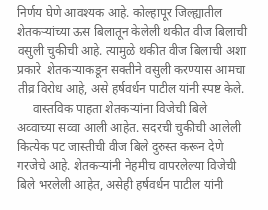निर्णय घेणे आवश्यक आहे. कोल्हापूर जिल्ह्यातील शेतकऱ्यांच्या ऊस बिलातून केलेली थकीत वीज बिलाची वसुली चुकीची आहे. त्यामुळे थकीत वीज बिलाची अशा प्रकारे  शेतकऱ्याकडून सक्तीने वसुली करण्यास आमचा तीव्र विरोध आहे, असे हर्षवर्धन पाटील यांनी स्पष्ट केले.
     वास्तविक पाहता शेतकऱ्यांना विजेची बिले अव्वाच्या सव्वा आली आहेत. सदरची चुकीची आलेली कित्येक पट जास्तीची वीज बिले दुरुस्त करून देणे गरजेचे आहे. शेतकऱ्यांनी नेहमीच वापरलेल्या विजेची बिले भरलेली आहेत, असेही हर्षवर्धन पाटील यांनी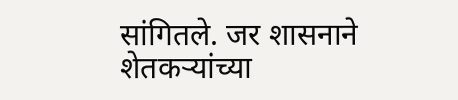सांगितले. जर शासनाने शेतकऱ्यांच्या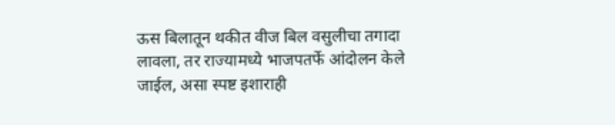ऊस बिलातून थकीत वीज बिल वसुलीचा तगादा लावला, तर राज्यामध्ये भाजपतर्फे आंदोलन केले जाईल, असा स्पष्ट इशाराही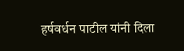हर्षवर्धन पाटील यांनी दिला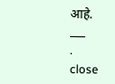आहे.
___
.
close